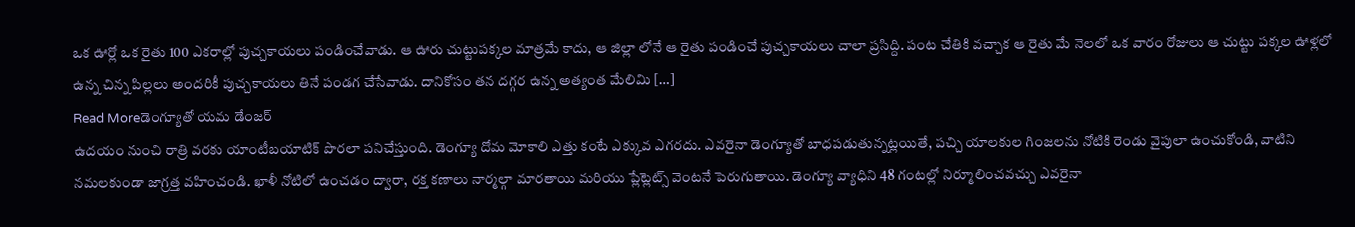ఒక ఊర్లో ఒక రైతు 100 ఎకరాల్లో పుచ్చకాయలు పండించేవాడు. ఆ ఊరు చుట్టుపక్కల మాత్రమే కాదు, ఆ జిల్లా లోనే ఆ రైతు పండించే పుచ్చకాయలు చాలా ప్రసిద్ది. పంట చేతికి వచ్చాక ఆ రైతు మే నెలలో ఒక వారం రోజులు ఆ చుట్టు పక్కల ఊళ్లలో ఉన్న చిన్న పిల్లలు అందరికీ పుచ్చకాయలు తినే పండగ చేసేవాడు. దానికోసం తన దగ్గర ఉన్న అత్యంత మేలిమి […]
Read Moreడెంగ్యూతో యమ డేంజర్
ఉదయం నుంచి రాత్రి వరకు యాంటీబయాటిక్ పొరలా పనిచేస్తుంది. డెంగ్యూ దోమ మోకాలి ఎత్తు కంటే ఎక్కువ ఎగరదు. ఎవరైనా డెంగ్యూతో బాధపడుతున్నట్లయితే, పచ్చి యాలకుల గింజలను నోటికి రెండు వైపులా ఉంచుకోండి, వాటిని నమలకుండా జాగ్రత్త వహించండి. ఖాళీ నోటిలో ఉంచడం ద్వారా, రక్త కణాలు నార్మల్గా మారతాయి మరియు ప్లేట్లెట్స్ వెంటనే పెరుగుతాయి. డెంగ్యూ వ్యాధిని 48 గంటల్లో నిర్మూలించవచ్చు ఎవరైనా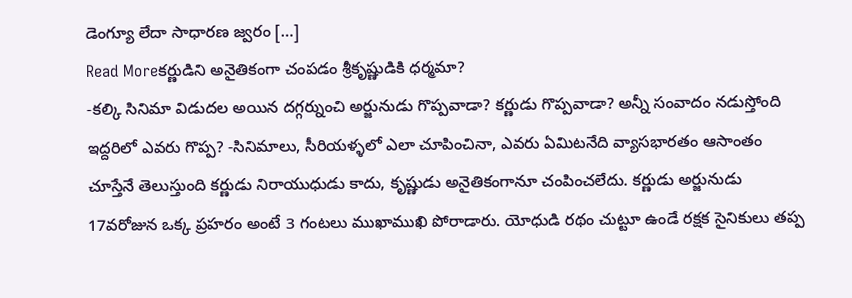డెంగ్యూ లేదా సాధారణ జ్వరం […]
Read Moreకర్ణుడిని అనైతికంగా చంపడం శ్రీకృష్ణుడికి ధర్మమా?
-కల్కి సినిమా విడుదల అయిన దగ్గర్నుంచి అర్జునుడు గొప్పవాడా? కర్ణుడు గొప్పవాడా? అన్నీ సంవాదం నడుస్తోంది ఇద్దరిలో ఎవరు గొప్ప? -సినిమాలు, సీరియళ్ళలో ఎలా చూపించినా, ఎవరు ఏమిటనేది వ్యాసభారతం ఆసాంతం చూస్తేనే తెలుస్తుంది కర్ణుడు నిరాయుధుడు కాదు, కృష్ణుడు అనైతికంగానూ చంపించలేదు. కర్ణుడు అర్జునుడు 17వరోజున ఒక్క ప్రహరం అంటే 3 గంటలు ముఖాముఖి పోరాడారు. యోధుడి రథం చుట్టూ ఉండే రక్షక సైనికులు తప్ప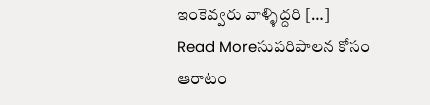ఇంకెవ్వరు వాళ్ళిద్దరి […]
Read Moreసుపరిపాలన కోసం ఆరాటం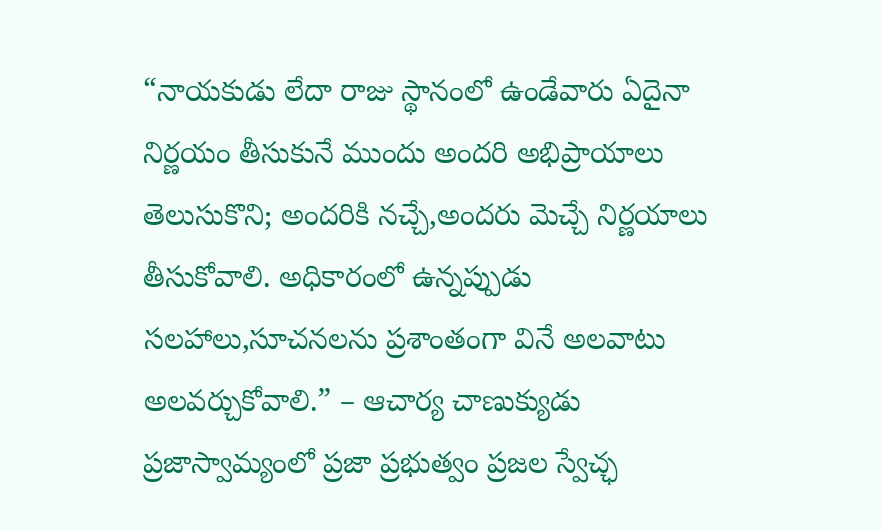“నాయకుడు లేదా రాజు స్థానంలో ఉండేవారు ఏదైనా నిర్ణయం తీసుకునే ముందు అందరి అభిప్రాయాలు తెలుసుకొని; అందరికి నచ్చే,అందరు మెచ్చే నిర్ణయాలు తీసుకోవాలి. అధికారంలో ఉన్నప్పుడు సలహాలు,సూచనలను ప్రశాంతంగా వినే అలవాటు అలవర్చుకోవాలి.” – ఆచార్య చాణుక్యుడు ప్రజాస్వామ్యంలో ప్రజా ప్రభుత్వం ప్రజల స్వేచ్ఛ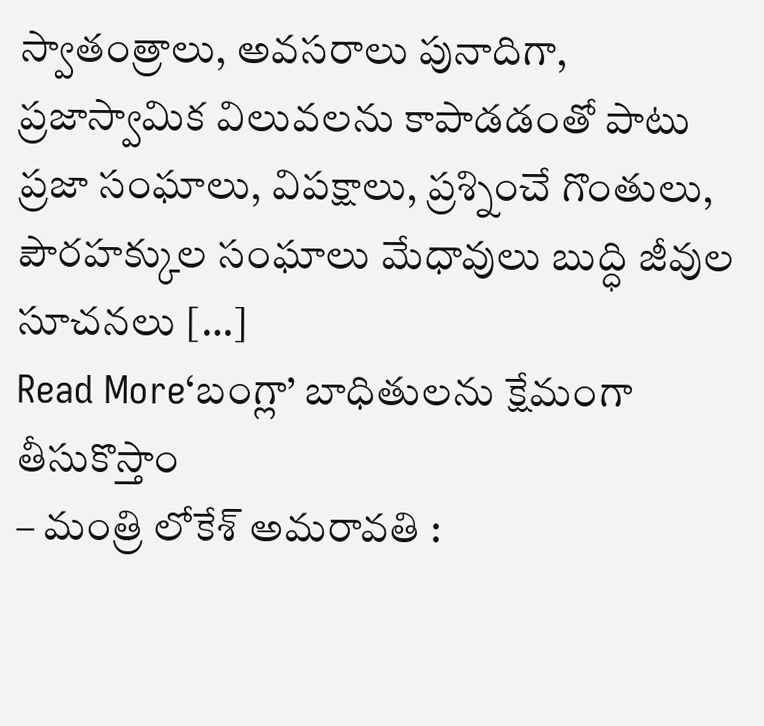స్వాతంత్రాలు, అవసరాలు పునాదిగా, ప్రజాస్వామిక విలువలను కాపాడడంతో పాటు ప్రజా సంఘాలు, విపక్షాలు, ప్రశ్నించే గొంతులు, పౌరహక్కుల సంఘాలు మేధావులు బుద్ధి జీవుల సూచనలు […]
Read More‘బంగ్లా’ బాధితులను క్షేమంగా తీసుకొస్తాం
– మంత్రి లోకేశ్ అమరావతి :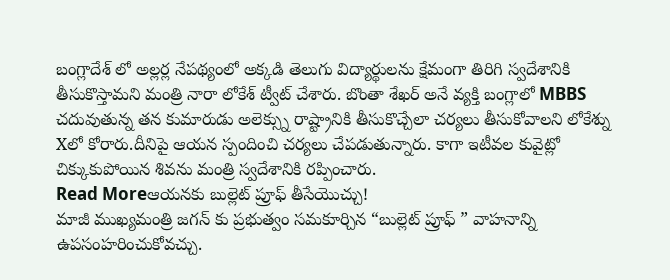బంగ్లాదేశ్ లో అల్లర్ల నేపథ్యంలో అక్కడి తెలుగు విద్యార్థులను క్షేమంగా తిరిగి స్వదేశానికి తీసుకొస్తామని మంత్రి నారా లోకేశ్ ట్వీట్ చేశారు. బొంతా శేఖర్ అనే వ్యక్తి బంగ్లాలో MBBS చదువుతున్న తన కుమారుడు అలెక్స్ను రాష్ట్రానికి తీసుకొచ్చేలా చర్యలు తీసుకోవాలని లోకేశ్ను Xలో కోరారు.దీనిపై ఆయన స్పందించి చర్యలు చేపడుతున్నారు. కాగా ఇటీవల కువైట్లో చిక్కుకుపోయిన శివను మంత్రి స్వదేశానికి రప్పించారు.
Read Moreఆయనకు బుల్లెట్ ప్రూఫ్ తీసేయొచ్చు!
మాజీ ముఖ్యమంత్రి జగన్ కు ప్రభుత్వం సమకూర్చిన “బుల్లెట్ ప్రూఫ్ ” వాహనాన్ని ఉపసంహరించుకోవచ్చు.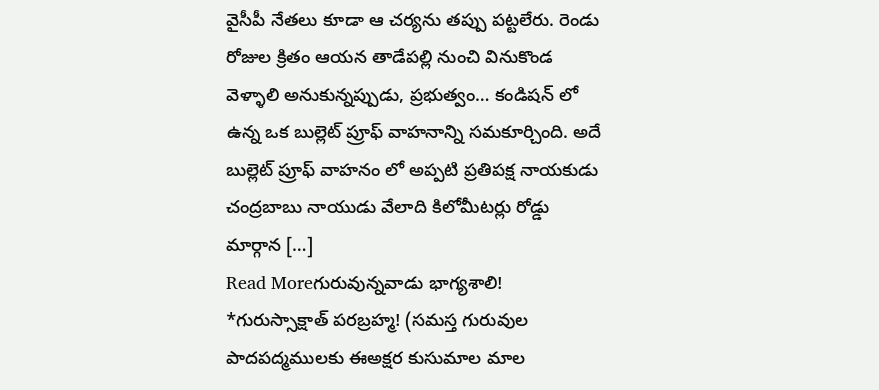వైసీపీ నేతలు కూడా ఆ చర్యను తప్పు పట్టలేరు. రెండు రోజుల క్రితం ఆయన తాడేపల్లి నుంచి వినుకొండ వెళ్ళాలి అనుకున్నప్పుడు, ప్రభుత్వం… కండిషన్ లో ఉన్న ఒక బుల్లెట్ ప్రూఫ్ వాహనాన్ని సమకూర్చింది. అదే బుల్లెట్ ప్రూఫ్ వాహనం లో అప్పటి ప్రతిపక్ష నాయకుడు చంద్రబాబు నాయుడు వేలాది కిలోమీటర్లు రోడ్డు మార్గాన […]
Read Moreగురువున్నవాడు భాగ్యశాలి!
*గురుస్సాక్షాత్ పరబ్రహ్మ! (సమస్త గురువుల పాదపద్మములకు ఈఅక్షర కుసుమాల మాల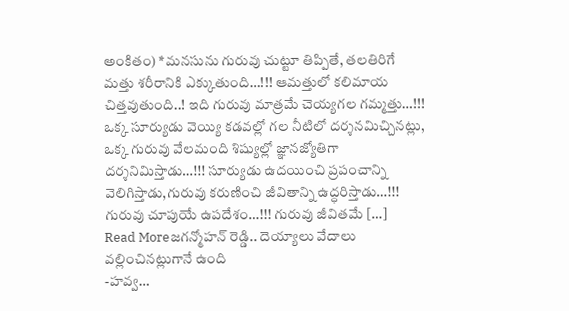అంకితం) *మనసును గురువు చుట్టూ తిప్పితే, తలతిరిగే మత్తు శరీరానికి ఎక్కుతుంది…!!! ఆమత్తులో కలిమాయ చిత్తవుతుంది..! ఇది గురువు మాత్రమే చెయ్యగల గమ్మత్తు…!!! ఒక్క సూర్యుడు వెయ్యి కడవల్లో గల నీటిలో దర్శనమిచ్చినట్లు, ఒక్క గురువు వేలమంది శిష్యుల్లో జ్ఞానజ్యోతిగా దర్శనిమిస్తాడు…!!! సూర్యుడు ఉదయించి ప్రపంచాన్ని వెలిగిస్తాడు,గురువు కరుణించి జీవితాన్ని ఉద్ధరిస్తాడు…!!! గురువు చూపుయే ఉపదేశం…!!! గురువు జీవితమే […]
Read Moreజగన్మోహన్ రెడ్డి.. దెయ్యాలు వేదాలు వల్లించినట్లుగానే ఉంది
-హవ్వ…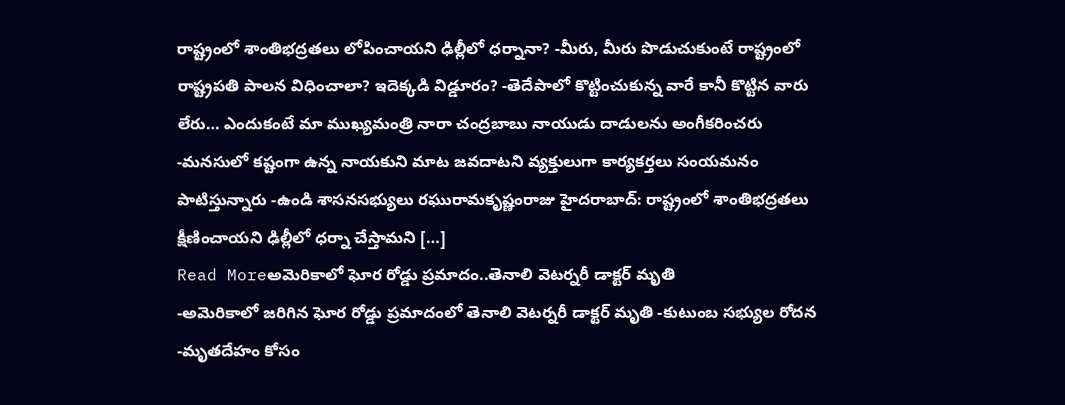రాష్ట్రంలో శాంతిభద్రతలు లోపించాయని ఢిల్లీలో ధర్నానా? -మీరు, మీరు పొడుచుకుంటే రాష్ట్రంలో రాష్ట్రపతి పాలన విధించాలా? ఇదెక్కడి విడ్డూరం? -తెదేపాలో కొట్టించుకున్న వారే కానీ కొట్టిన వారు లేరు… ఎందుకంటే మా ముఖ్యమంత్రి నారా చంద్రబాబు నాయుడు దాడులను అంగీకరించరు -మనసులో కష్టంగా ఉన్న నాయకుని మాట జవదాటని వ్యక్తులుగా కార్యకర్తలు సంయమనం పాటిస్తున్నారు -ఉండి శాసనసభ్యులు రఘురామకృష్ణంరాజు హైదరాబాద్: రాష్ట్రంలో శాంతిభద్రతలు క్షీణించాయని ఢిల్లీలో ధర్నా చేస్తామని […]
Read Moreఅమెరికాలో ఘోర రోడ్డు ప్రమాదం..తెనాలి వెటర్నరీ డాక్టర్ మృతి
-అమెరికాలో జరిగిన ఘోర రోడ్డు ప్రమాదంలో తెనాలి వెటర్నరీ డాక్టర్ మృతి -కుటుంబ సభ్యుల రోదన -మృతదేహం కోసం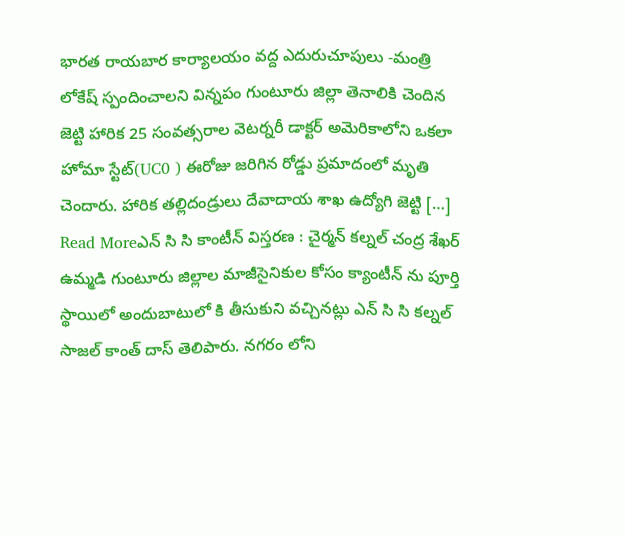భారత రాయబార కార్యాలయం వద్ద ఎదురుచూపులు -మంత్రి లోకేష్ స్పందించాలని విన్నపం గుంటూరు జిల్లా తెనాలికి చెందిన జెట్టి హారిక 25 సంవత్సరాల వెటర్నరీ డాక్టర్ అమెరికాలోని ఒకలా హోమా స్టేట్(UC0 ) ఈరోజు జరిగిన రోడ్డు ప్రమాదంలో మృతి చెందారు. హారిక తల్లిదండ్రులు దేవాదాయ శాఖ ఉద్యోగి జెట్టి […]
Read Moreఎన్ సి సి కాంటీన్ విస్తరణ : చైర్మన్ కల్నల్ చంద్ర శేఖర్
ఉమ్మడి గుంటూరు జిల్లాల మాజీసైనికుల కోసం క్యాంటీన్ ను పూర్తి స్థాయిలో అందుబాటులో కి తీసుకుని వచ్చినట్లు ఎన్ సి సి కల్నల్ సాజల్ కాంత్ దాస్ తెలిపారు. నగరం లోని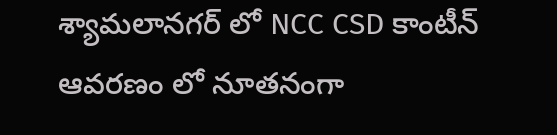శ్యామలానగర్ లో NCC CSD కాంటీన్ ఆవరణం లో నూతనంగా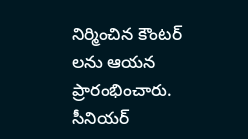నిర్మించిన కౌంటర్ లను ఆయన ప్రారంభించారు. సీనియర్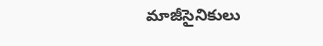మాజీసైనికులు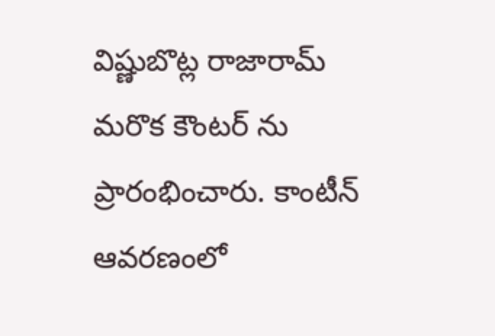విష్ణుబొట్ల రాజారామ్ మరొక కౌంటర్ ను ప్రారంభించారు. కాంటీన్ ఆవరణంలో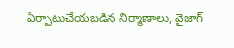ఏర్పాటుచేయబడిన నిర్మాణాలు, వైజాగ్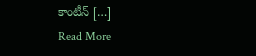కాంటీన్ […]
Read More